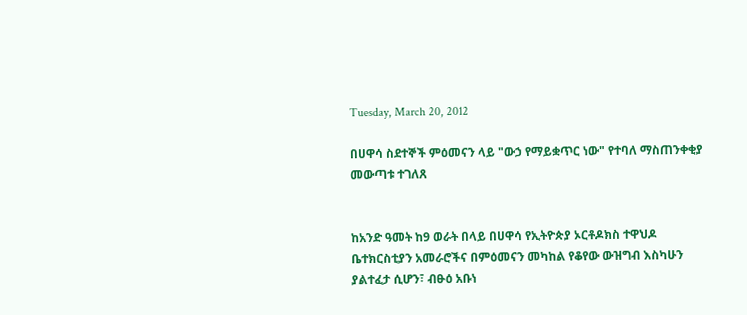Tuesday, March 20, 2012

በሀዋሳ ስደተኞች ምዕመናን ላይ "ውኃ የማይቋጥር ነው" የተባለ ማስጠንቀቂያ መውጣቱ ተገለጸ


ከአንድ ዓመት ከ9 ወራት በላይ በሀዋሳ የኢትዮጵያ ኦርቶዶክስ ተዋህዶ ቤተክርስቲያን አመራሮችና በምዕመናን መካከል የቆየው ውዝግብ እስካሁን ያልተፈታ ሲሆን፣ ብፁዕ አቡነ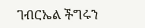ገብርኤል ችግሩን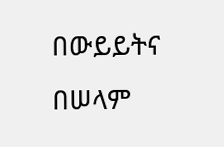በውይይትና በሠላም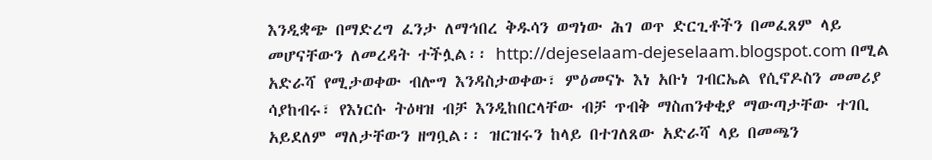እንዲቋጭ በማድረግ ፈንታ ለማኅበረ ቅዱሳን ወግነው ሕገ ወጥ ድርጊቶችን በመፈጸም ላይ መሆናቸውን ለመረዳት ተችሏል፡፡ http://dejeselaam-dejeselaam.blogspot.com በሚል አድራሻ የሚታወቀው ብሎግ እንዳስታወቀው፣ ምዕመናኑ እነ አቡነ ገብርኤል የሲኖዶስን መመሪያ ሳያከብሩ፣ የእነርሱ ትዕዛዝ ብቻ እንዲከበርላቸው ብቻ ጥብቅ ማስጠንቀቂያ ማውጣታቸው ተገቢ አይደለም ማለታቸውን ዘግቧል፡፡ ዝርዝሩን ከላይ በተገለጸው አድራሻ ላይ በመጫን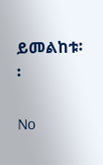ይመልከቱ፡፡

No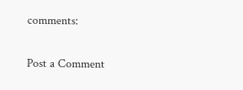comments:

Post a Comment